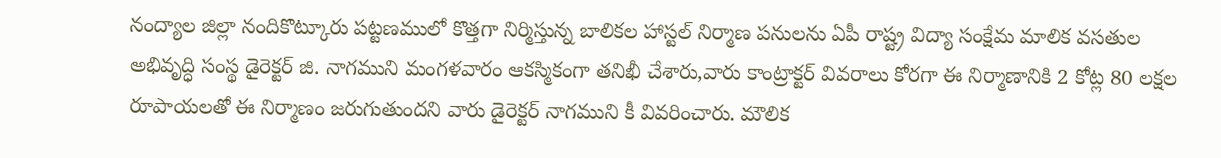నంద్యాల జిల్లా నందికొట్కూరు పట్టణములో కొత్తగా నిర్మిస్తున్న బాలికల హాస్టల్ నిర్మాణ పనులను ఏపీ రాష్ట్ర విద్యా సంక్షేమ మాలిక వసతుల అభివృద్ధి సంస్థ డైరెక్టర్ జి. నాగముని మంగళవారం ఆకస్మికంగా తనిఖీ చేశారు,వారు కాంట్రాక్టర్ వివరాలు కోరగా ఈ నిర్మాణానికి 2 కోట్ల 80 లక్షల రూపాయలతో ఈ నిర్మాణం జరుగుతుందని వారు డైరెక్టర్ నాగముని కీ వివరించారు. మౌలిక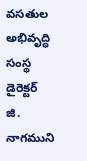వసతుల అభివృద్ధి సంస్థ డైరెక్టర్ జి. నాగముని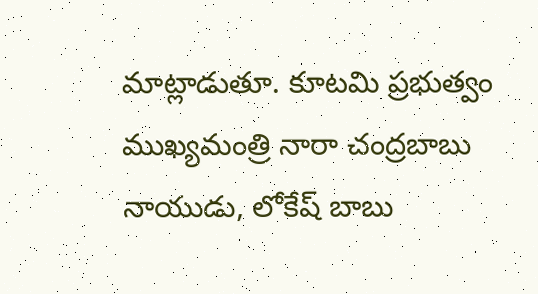మాట్లాడుతూ. కూటమి ప్రభుత్వం ముఖ్యమంత్రి నారా చంద్రబాబు నాయుడు, లోకేష్ బాబు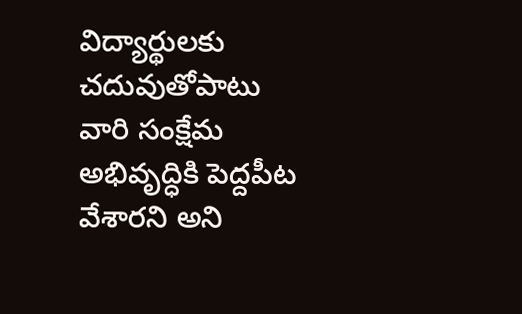విద్యార్థులకు చదువుతోపాటు వారి సంక్షేమ అభివృద్ధికి పెద్దపీట వేశారని అని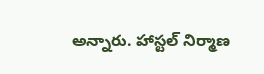అన్నారు. హాస్టల్ నిర్మాణ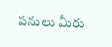పనులు మీరు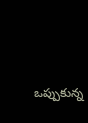ఒప్పుకున్న